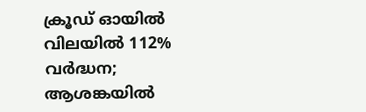ക്രൂഡ് ഓയിൽ വിലയിൽ 112% വർദ്ധന; ആശങ്കയിൽ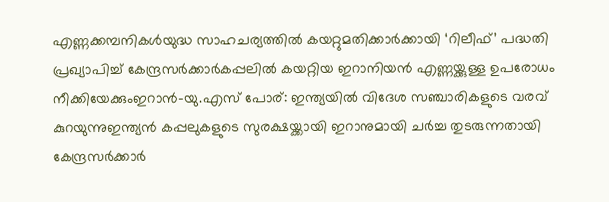എണ്ണക്കമ്പനികൾയുദ്ധ സാഹചര്യത്തില്‍ കയറ്റുമതിക്കാർക്കായി ‘റിലീഫ്’ പദ്ധതി പ്രഖ്യാപിച്ച് കേന്ദ്രസർക്കാർകപ്പലിൽ കയറ്റിയ ഇറാനിയൻ എണ്ണയ്ക്കുള്ള ഉപരോധം നീക്കിയേക്കുംഇറാൻ-യു.എസ് പോര്: ഇന്ത്യയില്‍ വിദേശ സഞ്ചാരികളുടെ വരവ് കുറയുന്നുഇന്ത്യൻ കപ്പലുകളുടെ സുരക്ഷയ്ക്കായി ഇറാനുമായി ചർച്ച തുടരുന്നതായി കേന്ദ്രസർക്കാർ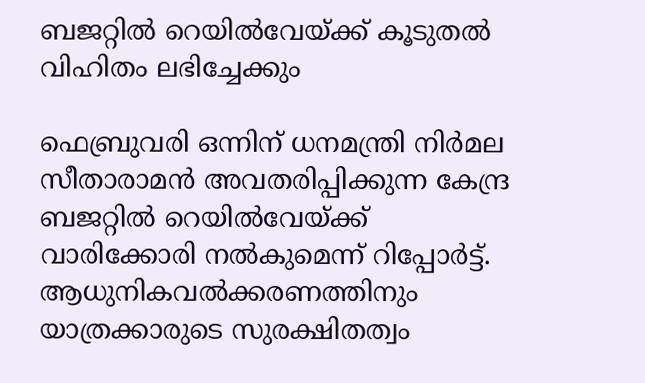ബജറ്റില്‍ റെയില്‍വേയ്ക്ക് കൂടുതല്‍ വിഹിതം ലഭിച്ചേക്കും

ഫെബ്രുവരി ഒന്നിന് ധനമന്ത്രി നിര്‍മല സീതാരാമന്‍ അവതരിപ്പിക്കുന്ന കേന്ദ്ര ബജറ്റില്‍ റെയില്‍വേയ്ക്ക് വാരിക്കോരി നല്‍കുമെന്ന് റിപ്പോര്‍ട്ട്. ആധുനികവല്‍ക്കരണത്തിനും യാത്രക്കാരുടെ സുരക്ഷിതത്വം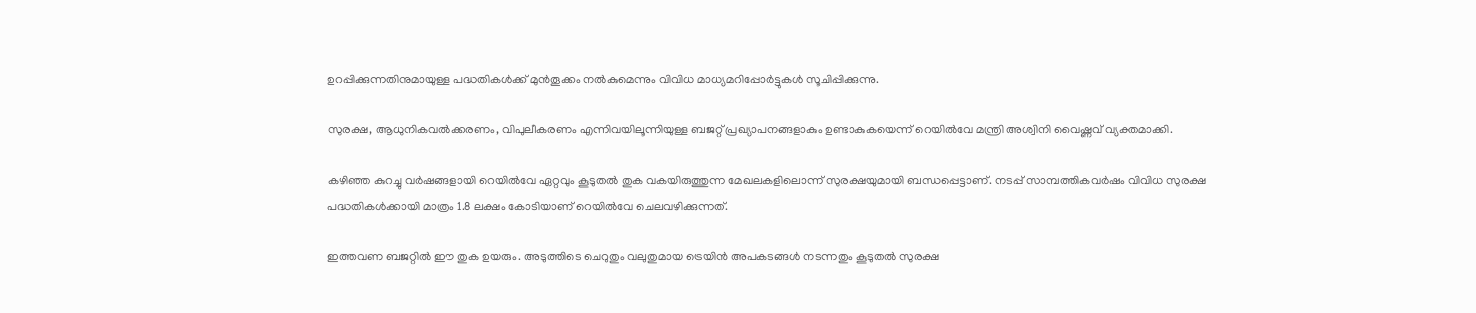ഉറപ്പിക്കുന്നതിനുമായുള്ള പദ്ധതികള്‍ക്ക് മുന്‍തൂക്കം നല്‍കുമെന്നും വിവിധ മാധ്യമറിപ്പോര്‍ട്ടുകള്‍ സൂചിപ്പിക്കുന്നു.

സുരക്ഷ, ആധുനികവല്‍ക്കരണം, വിപുലീകരണം എന്നിവയിലൂന്നിയുള്ള ബജറ്റ് പ്രഖ്യാപനങ്ങളാകും ഉണ്ടാകുകയെന്ന് റെയില്‍വേ മന്ത്രി അശ്വിനി വൈഷ്ണവ് വ്യക്തമാക്കി.

കഴിഞ്ഞ കുറച്ചു വര്‍ഷങ്ങളായി റെയില്‍വേ ഏറ്റവും കൂടുതല്‍ തുക വകയിരുത്തുന്ന മേഖലകളിലൊന്ന് സുരക്ഷയുമായി ബന്ധപ്പെട്ടാണ്. നടപ്പ് സാമ്പത്തികവര്‍ഷം വിവിധ സുരക്ഷ പദ്ധതികള്‍ക്കായി മാത്രം 1.8 ലക്ഷം കോടിയാണ് റെയില്‍വേ ചെലവഴിക്കുന്നത്.

ഇത്തവണ ബജറ്റില്‍ ഈ തുക ഉയരും. അടുത്തിടെ ചെറുതും വലുതുമായ ട്രെയിന്‍ അപകടങ്ങള്‍ നടന്നതും കൂടുതല്‍ സുരക്ഷ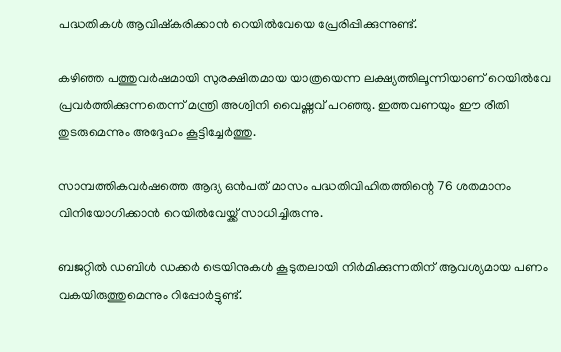പദ്ധതികള്‍ ആവിഷ്‌കരിക്കാന്‍ റെയില്‍വേയെ പ്രേരിപ്പിക്കുന്നുണ്ട്.

കഴിഞ്ഞ പത്തുവര്‍ഷമായി സുരക്ഷിതമായ യാത്രയെന്ന ലക്ഷ്യത്തിലൂന്നിയാണ് റെയില്‍വേ പ്രവര്‍ത്തിക്കുന്നതെന്ന് മന്ത്രി അശ്വിനി വൈഷ്ണവ് പറഞ്ഞു. ഇത്തവണയും ഈ രീതി തുടരുമെന്നും അദ്ദേഹം കൂട്ടിച്ചേര്‍ത്തു.

സാമ്പത്തികവര്‍ഷത്തെ ആദ്യ ഒന്‍പത് മാസം പദ്ധതിവിഹിതത്തിന്റെ 76 ശതമാനം വിനിയോഗിക്കാന്‍ റെയില്‍വേയ്ക്ക് സാധിച്ചിരുന്നു.

ബജറ്റില്‍ ഡബിള്‍ ഡക്കര്‍ ട്രെയിനുകള്‍ കൂടുതലായി നിര്‍മിക്കുന്നതിന് ആവശ്യമായ പണം വകയിരുത്തുമെന്നും റിപ്പോര്‍ട്ടുണ്ട്.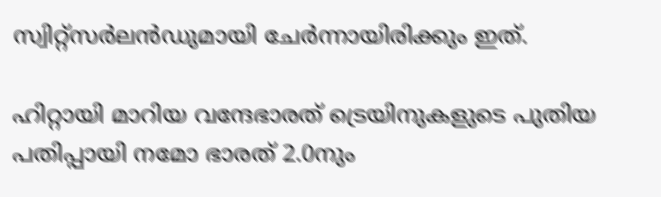സ്വിറ്റ്‌സര്‍ലന്‍ഡുമായി ചേര്‍ന്നായിരിക്കും ഇത്.

ഹിറ്റായി മാറിയ വന്ദേഭാരത് ട്രെയിനുകളുടെ പുതിയ പതിപ്പായി നമോ ഭാരത് 2.0നും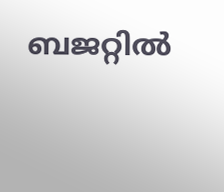ബജറ്റില്‍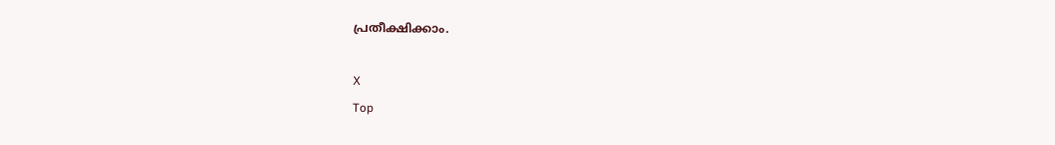പ്രതീക്ഷിക്കാം.

X
Top